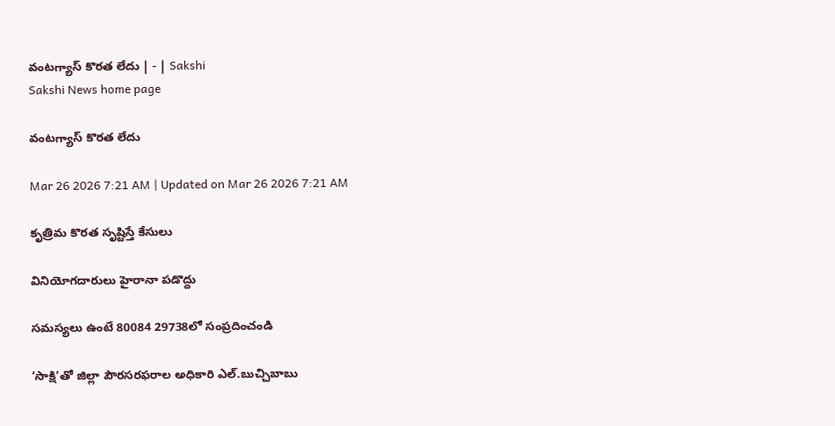వంటగ్యాస్‌ కొరత లేదు | - | Sakshi
Sakshi News home page

వంటగ్యాస్‌ కొరత లేదు

Mar 26 2026 7:21 AM | Updated on Mar 26 2026 7:21 AM

కృత్రిమ కొరత సృష్టిస్తే కేసులు

వినియోగదారులు హైరానా పడొద్దు

సమస్యలు ఉంటే 80084 29738లో సంప్రదించండి

‘సాక్షి’తో జిల్లా పౌరసరఫరాల అధికారి ఎల్‌.బుచ్చిబాబు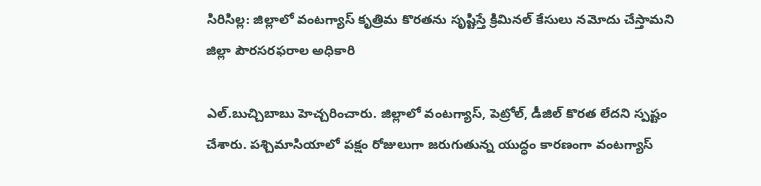సిరిసిల్ల: జిల్లాలో వంటగ్యాస్‌ కృత్రిమ కొరతను సృష్టిస్తే క్రిమినల్‌ కేసులు నమోదు చేస్తామని జిల్లా పౌరసరఫరాల అధికారి

ఎల్‌.బుచ్చిబాబు హెచ్చరించారు. జిల్లాలో వంటగ్యాస్‌, పెట్రోల్‌, డీజిల్‌ కొరత లేదని స్పష్టం చేశారు. పశ్చిమాసియాలో పక్షం రోజులుగా జరుగుతున్న యుద్ధం కారణంగా వంటగ్యాస్‌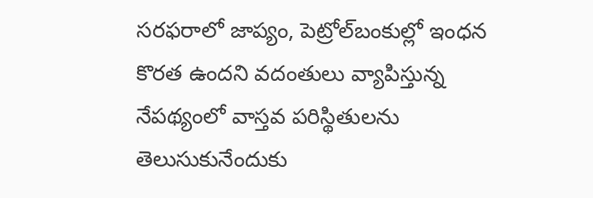సరఫరాలో జాప్యం, పెట్రోల్‌బంకుల్లో ఇంధన కొరత ఉందని వదంతులు వ్యాపిస్తున్న నేపథ్యంలో వాస్తవ పరిస్థితులను తెలుసుకునేందుకు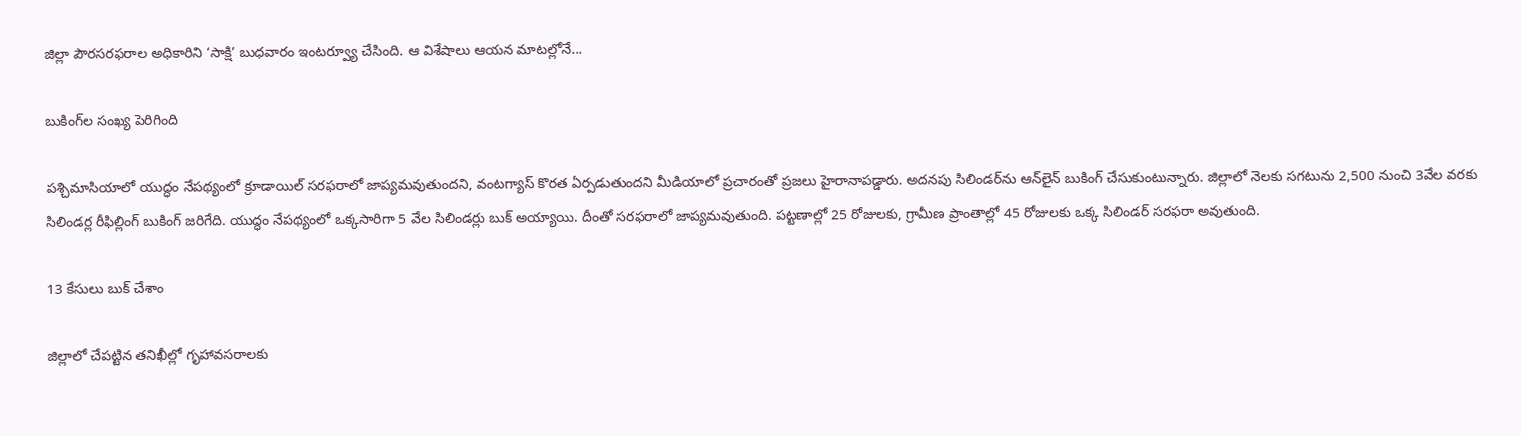జిల్లా పౌరసరఫరాల అధికారిని ‘సాక్షి’ బుధవారం ఇంటర్వ్యూ చేసింది. ఆ విశేషాలు ఆయన మాటల్లోనే...

బుకింగ్‌ల సంఖ్య పెరిగింది

పశ్చిమాసియాలో యుద్ధం నేపథ్యంలో క్రూడాయిల్‌ సరఫరాలో జాప్యమవుతుందని, వంటగ్యాస్‌ కొరత ఏర్పడుతుందని మీడియాలో ప్రచారంతో ప్రజలు హైరానాపడ్డారు. అదనపు సిలిండర్‌ను ఆన్‌లైన్‌ బుకింగ్‌ చేసుకుంటున్నారు. జిల్లాలో నెలకు సగటును 2,500 నుంచి 3వేల వరకు సిలిండర్ల రీఫిల్లింగ్‌ బుకింగ్‌ జరిగేది. యుద్ధం నేపథ్యంలో ఒక్కసారిగా 5 వేల సిలిండర్లు బుక్‌ అయ్యాయి. దీంతో సరఫరాలో జాప్యమవుతుంది. పట్టణాల్లో 25 రోజులకు, గ్రామీణ ప్రాంతాల్లో 45 రోజులకు ఒక్క సిలిండర్‌ సరఫరా అవుతుంది.

13 కేసులు బుక్‌ చేశాం

జిల్లాలో చేపట్టిన తనిఖీల్లో గృహావసరాలకు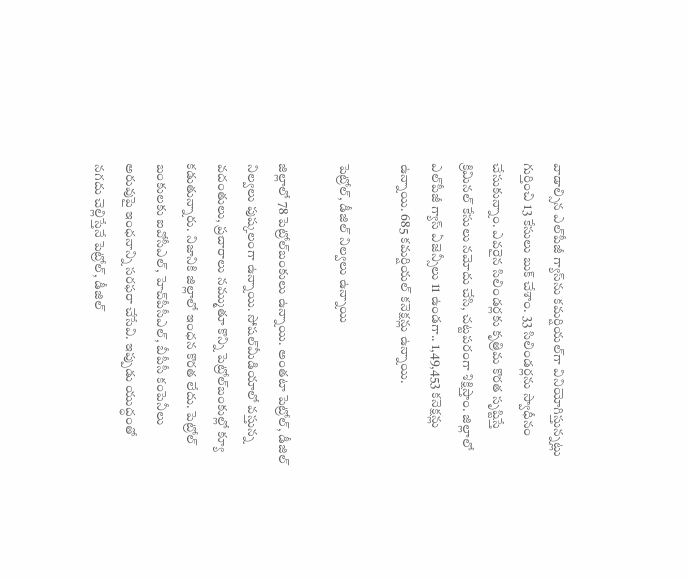వాడాల్సిన ఎల్‌పీజీ గ్యాస్‌ను కమర్షియల్‌గా వినియోగిస్తున్నట్లు గుర్తించి 13 కేసులు బుక్‌ చేశాం. 33 సిలిండర్లను స్వాధీనం చేసుకున్నాం. ఎవరైన సిలిండర్లకు కృత్రిమ కొరత సృష్టిస్తే క్రిమినల్‌ కేసులు నమోదు చేసి, చట్టపరంగా శిక్షిస్తాం. జిల్లాలో ఎల్‌పీజీ గ్యాస్‌ ఏజెన్సీలు 11 ఉండగా.. 1,49,453 కనెక్షన్లు ఉన్నాయి. 685 కమర్షియల్‌ కనెక్షన్లు ఉన్నాయి.

పెట్రోల్‌, డీజిల్‌ నిల్వలు ఉన్నాయి

జిల్లాలో 78 పెట్రోల్‌బంకులు ఉన్నాయి. అంతటా పెట్రోల్‌, డీజిల్‌ నిల్వలు పుష్కలంగా ఉన్నాయి. సోషల్‌మీడియాలో వస్తున్న వదంతులు, ప్రచారాలు నమ్ముతూ కొన్ని పెట్రోల్‌బంకుల్లో క్యూ కడుతున్నారు. నిజానికి జిల్లాలో ఇంధన కొరత లేదు. పెట్రోల్‌ బంకులకు ఐవోసీఎల్‌, హెచ్‌పీసీఎల్‌, బీపీసీ కంపెనీలు అరువుపై ఇంధనాన్ని సరఫరా చేసేవి. ఇప్పుడు యుద్ధంతో నగదు చెల్లిస్తేనే పెట్రోల్‌, డీజిల్‌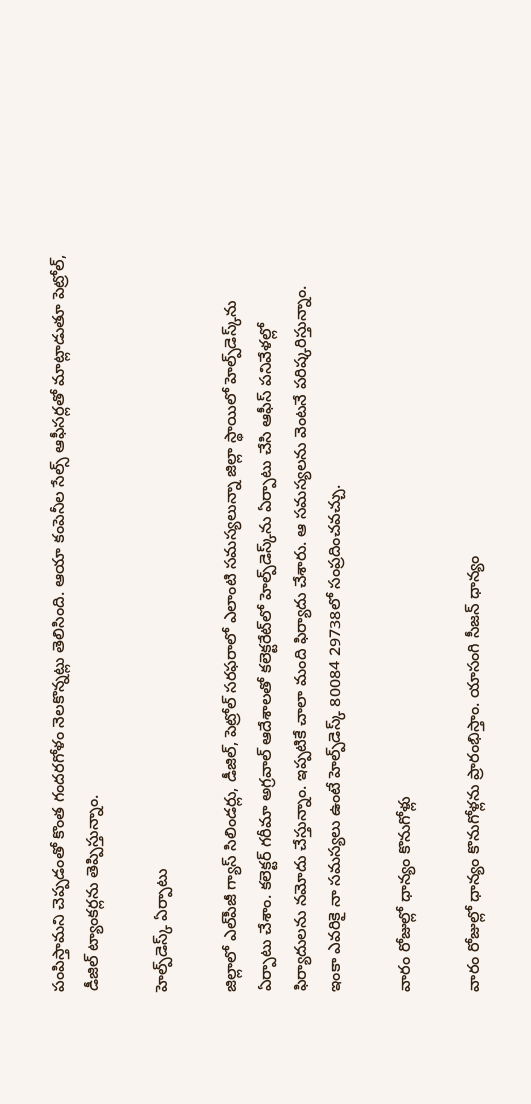పంపిస్తామని చెప్పడంతో కొంత గందరగోళం నెలకొన్నట్లు తెలిసింది. ఆయా కంపెనీల సేల్స్‌ ఆఫీసర్లతో మాట్లాడుతూ పెట్రోల్‌, డీజిల్‌ ట్యాంకర్లను తెప్పిస్తున్నాం.

హెల్ప్‌డెస్క్‌ ఏర్పాటు

జిల్లాలో ఎల్‌పీజీ గ్యాస్‌ సిలిండర్లు, డీజిల్‌, పెట్రోల్‌ సరఫరాలో ఎలాంటి సమస్యలున్నా జిల్లా స్థాయిలో హెల్ప్‌డెస్క్‌ను ఏర్పాటు చేశాం. కలెక్టర్‌ గరీమా అగ్రవాల్‌ ఆదేశాలతో కలెక్టరేట్‌లో హెల్ప్‌డెస్క్‌ను ఏర్పాటు చేసి ఆఫీస్‌ పనివేళల్లో ఫిర్యాదులను నమోదు చేస్తున్నాం. ఇప్పటికే చాలా మంది ఫిర్యాదు చేశారు. ఆ సమస్యలను వెంటనే పరిష్కరిస్తున్నాం. ఇంకా ఎవరికై నా సమస్యలు ఉంటే హెల్ప్‌డెస్క్‌ 80084 29738లో సంప్రదించవచ్చు.

వారం రోజుల్లో ధాన్యం కొనుగోళ్లు

వారం రోజుల్లో ధాన్యం కొనుగోళ్లను ప్రారంభిస్తాం. యాసంగి సీజన్‌ ధాన్యం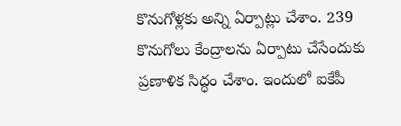కొనుగోళ్లకు అన్ని ఏర్పాట్లు చేశాం. 239 కొనుగోలు కేంద్రాలను ఏర్పాటు చేసేందుకు ప్రణాళిక సిద్ధం చేశాం. ఇందులో ఐకేపీ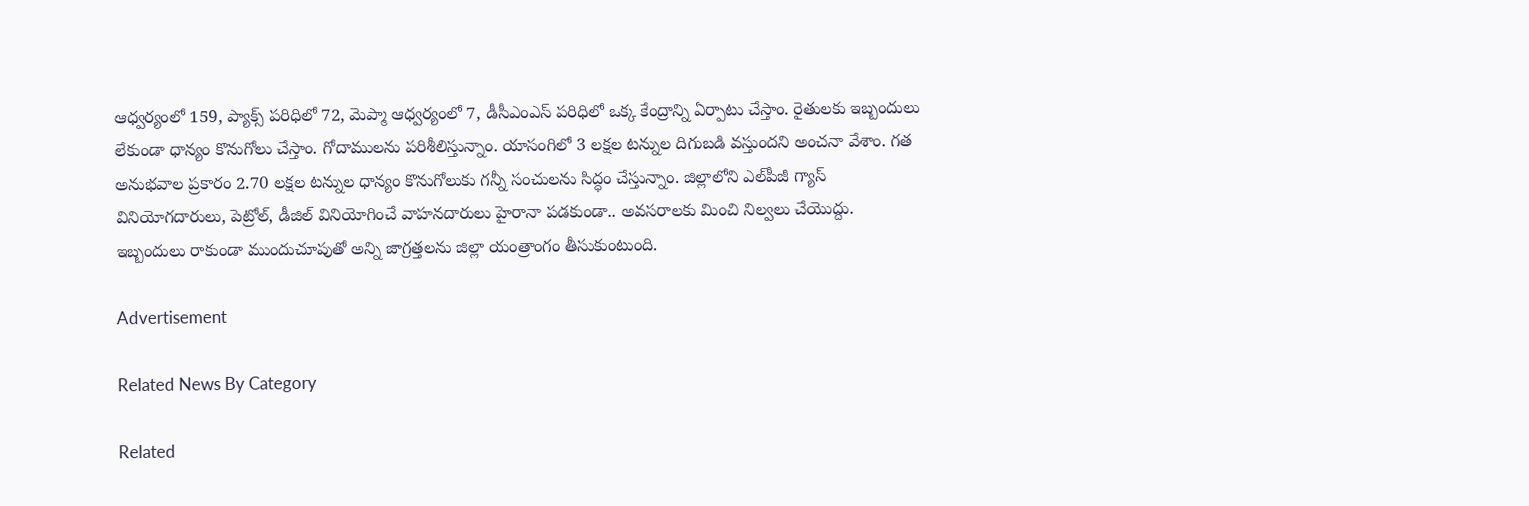ఆధ్వర్యంలో 159, ప్యాక్స్‌ పరిధిలో 72, మెప్మా ఆధ్వర్యంలో 7, డీసీఎంఎస్‌ పరిధిలో ఒక్క కేంద్రాన్ని ఏర్పాటు చేస్తాం. రైతులకు ఇబ్బందులు లేకుండా ధాన్యం కొనుగోలు చేస్తాం. గోదాములను పరిశీలిస్తున్నాం. యాసంగిలో 3 లక్షల టన్నుల దిగుబడి వస్తుందని అంచనా వేశాం. గత అనుభవాల ప్రకారం 2.70 లక్షల టన్నుల ధాన్యం కొనుగోలుకు గన్నీ సంచులను సిద్ధం చేస్తున్నాం. జిల్లాలోని ఎల్‌పీజీ గ్యాస్‌ వినియోగదారులు, పెట్రోల్‌, డీజిల్‌ వినియోగించే వాహనదారులు హైరానా పడకుండా.. అవసరాలకు మించి నిల్వలు చేయొద్దు. ఇబ్బందులు రాకుండా ముందుచూపుతో అన్ని జాగ్రత్తలను జిల్లా యంత్రాంగం తీసుకుంటుంది.

Advertisement

Related News By Category

Related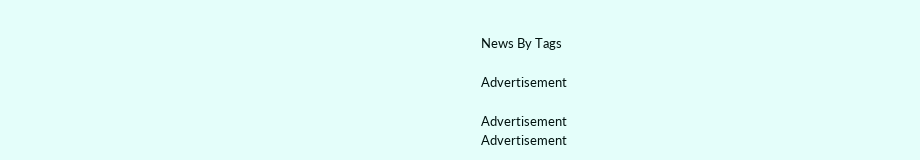News By Tags

Advertisement

Advertisement
Advertisement